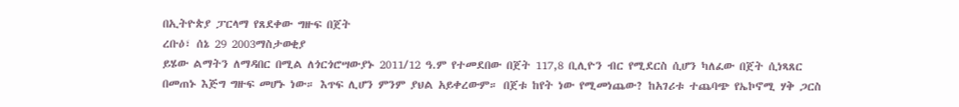በኢትዮጵያ ፓርላማ የጸደቀው ግዙፍ በጀት
ረቡዕ፣ ሰኔ 29 2003ማስታወቂያ
ይሄው ልማትን ለማዳበር በሚል ለጎርጎሮሣውያኑ 2011/12 ዓ.ም የተመደበው በጀት 117,8 ቢሊዮን ብር የሚደርስ ሲሆን ካለፈው በጀት ሲነጻጸር በመጠኑ እጅግ ግዙፍ መሆኑ ነው። እጥፍ ሊሆን ምንም ያህል አይቀረውም። በጀቱ ከየት ነው የሚመነጨው? ከአገሪቱ ተጨባጭ የኤኮኖሚ ሃቅ ጋርስ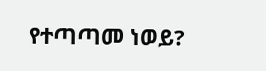የተጣጣመ ነወይ?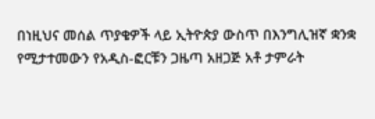በነዚህና መሰል ጥያቄዎች ላይ ኢትዮጵያ ውስጥ በእንግሊዝኛ ቋንቋ የሚታተመውን የአዲስ-ፎርቹን ጋዜጣ አዘጋጅ አቶ ታምራት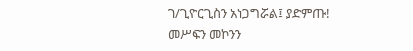ገ/ጊዮርጊስን አነጋግሯል፤ ያድምጡ!
መሥፍን መኮንን